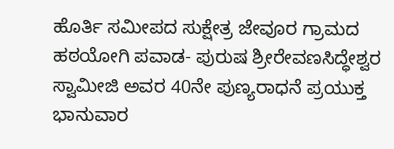ಹೊರ್ತಿ ಸಮೀಪದ ಸುಕ್ಷೇತ್ರ ಜೇವೂರ ಗ್ರಾಮದ ಹಠಯೋಗಿ ಪವಾಡ- ಪುರುಷ ಶ್ರೀರೇವಣಸಿದ್ಧೇಶ್ವರ ಸ್ವಾಮೀಜಿ ಅವರ 40ನೇ ಪುಣ್ಯರಾಧನೆ ಪ್ರಯುಕ್ತ ಭಾನುವಾರ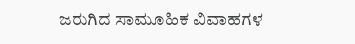ಜರುಗಿದ ಸಾಮೂಹಿಕ ವಿವಾಹಗಳ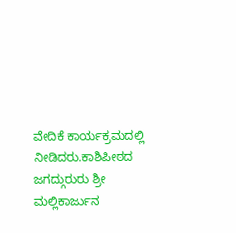ವೇದಿಕೆ ಕಾರ್ಯಕ್ರಮದಲ್ಲಿ ನೀಡಿದರು.ಕಾಶಿಪೀಠದ ಜಗದ್ಗುರುರು ಶ್ರೀ ಮಲ್ಲಿಕಾರ್ಜುನ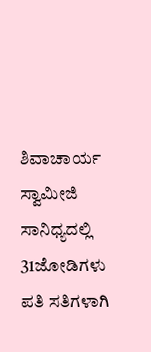ಶಿವಾಚಾರ್ಯ ಸ್ವಾಮೀಜಿ ಸಾನಿಧ್ಯದಲ್ಲಿ 31ಜೋಡಿಗಳು ಪತಿ ಸತಿಗಳಾಗಿ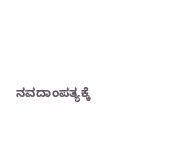ನವದಾಂಪತ್ಯಕ್ಕೆ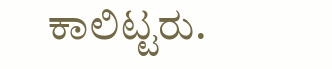ಕಾಲಿಟ್ಟರು.